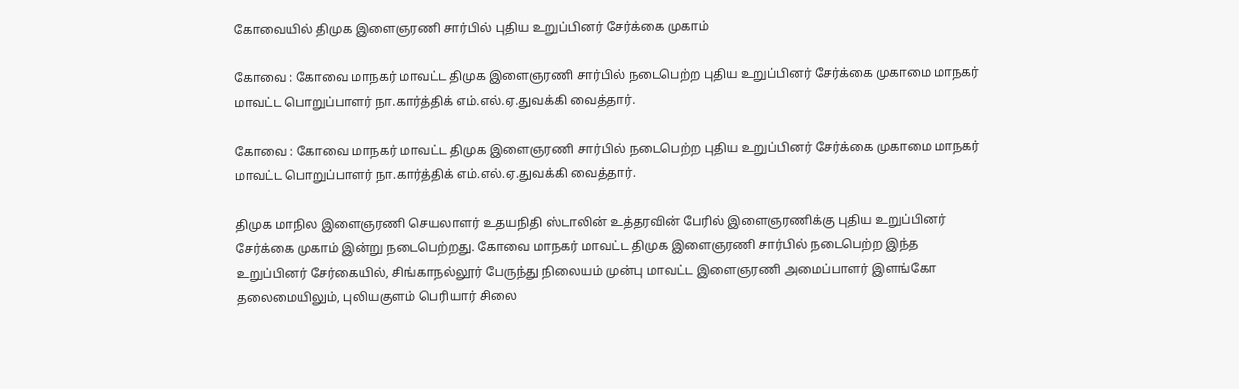கோவையில் திமுக இளைஞரணி சார்பில் புதிய உறுப்பினர் சேர்க்கை முகாம்

கோவை : கோவை மாநகர் மாவட்ட திமுக இளைஞரணி சார்பில் நடைபெற்ற புதிய உறுப்பினர் சேர்க்கை முகாமை மாநகர் மாவட்ட பொறுப்பாளர் நா.கார்த்திக் எம்.எல்.ஏ.துவக்கி வைத்தார்.

கோவை : கோவை மாநகர் மாவட்ட திமுக இளைஞரணி சார்பில் நடைபெற்ற புதிய உறுப்பினர் சேர்க்கை முகாமை மாநகர் மாவட்ட பொறுப்பாளர் நா.கார்த்திக் எம்.எல்.ஏ.துவக்கி வைத்தார்.

திமுக மாநில இளைஞரணி செயலாளர் உதயநிதி ஸ்டாலின் உத்தரவின் பேரில் இளைஞரணிக்கு புதிய உறுப்பினர் சேர்க்கை முகாம் இன்று நடைபெற்றது. கோவை மாநகர் மாவட்ட திமுக இளைஞரணி சார்பில் நடைபெற்ற இந்த உறுப்பினர் சேர்கையில், சிங்காநல்லூர் பேருந்து நிலையம் முன்பு மாவட்ட இளைஞரணி அமைப்பாளர் இளங்கோ தலைமையிலும், புலியகுளம் பெரியார் சிலை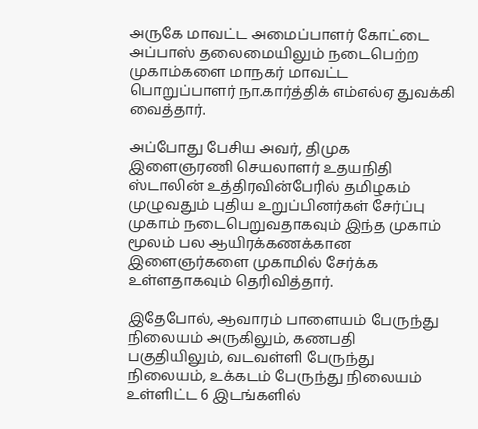அருகே மாவட்ட அமைப்பாளர் கோட்டை அப்பாஸ் தலைமையிலும் நடைபெற்ற முகாம்களை மாநகர் மாவட்ட பொறுப்பாளர் நா.கார்த்திக் எம்எல்ஏ துவக்கி வைத்தார்.

அப்போது பேசிய அவர், திமுக இளைஞரணி செயலாளர் உதயநிதி ஸ்டாலின் உத்திரவின்பேரில் தமிழகம் முழுவதும் புதிய உறுப்பினர்கள் சேர்ப்பு முகாம் நடைபெறுவதாகவும் இந்த முகாம் மூலம் பல ஆயிரக்கணக்கான இளைஞர்களை முகாமில் சேர்க்க உள்ளதாகவும் தெரிவித்தார்.

இதேபோல், ஆவாரம் பாளையம் பேருந்து நிலையம் அருகிலும், கணபதி பகுதியிலும், வடவள்ளி பேருந்து நிலையம், உக்கடம் பேருந்து நிலையம் உள்ளிட்ட 6 இடங்களில்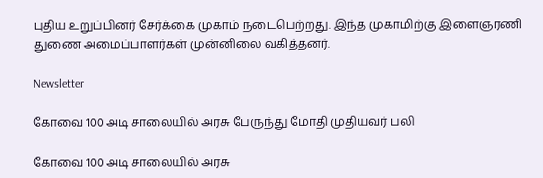புதிய உறுப்பினர் சேர்க்கை முகாம் நடைபெற்றது. இந்த முகாமிற்கு இளைஞரணி துணை அமைப்பாளர்கள் முன்னிலை வகித்தனர்.

Newsletter

கோவை 100 அடி சாலையில் அரசு பேருந்து மோதி முதியவர் பலி

கோவை 100 அடி சாலையில் அரசு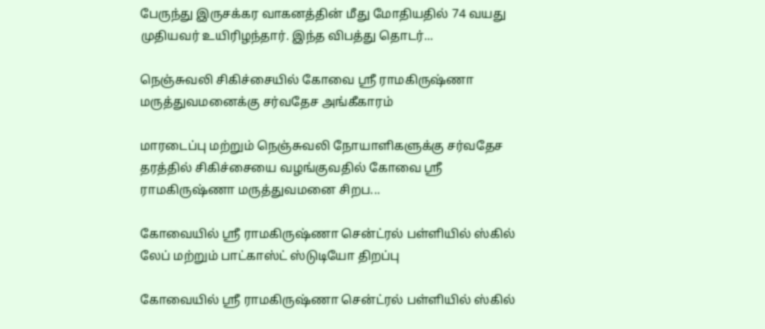பேருந்து இருசக்கர வாகனத்தின் மீது மோதியதில் 74 வயது முதியவர் உயிரிழந்தார். இந்த விபத்து தொடர்...

நெஞ்சுவலி சிகிச்சையில் கோவை ஸ்ரீ ராமகிருஷ்ணா மருத்துவமனைக்கு சர்வதேச அங்கீகாரம்

மாரடைப்பு மற்றும் நெஞ்சுவலி நோயாளிகளுக்கு சர்வதேச தரத்தில் சிகிச்சையை வழங்குவதில் கோவை ஸ்ரீ ராமகிருஷ்ணா மருத்துவமனை சிறப...

கோவையில் ஸ்ரீ ராமகிருஷ்ணா சென்ட்ரல் பள்ளியில் ஸ்கில் லேப் மற்றும் பாட்காஸ்ட் ஸ்டுடியோ திறப்பு

கோவையில் ஸ்ரீ ராமகிருஷ்ணா சென்ட்ரல் பள்ளியில் ஸ்கில்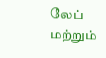லேப் மற்றும்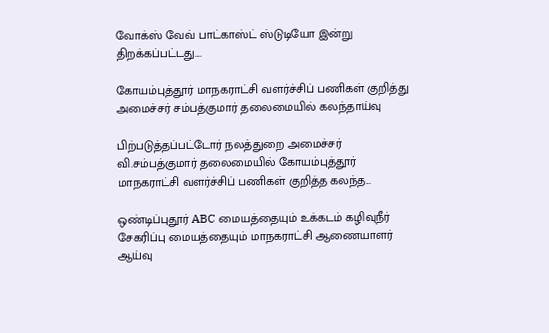வோக்ஸ் வேவ் பாட்காஸ்ட் ஸ்டுடியோ இன்று திறக்கப்பட்டது....

கோயம்புத்தூர் மாநகராட்சி வளர்ச்சிப் பணிகள் குறித்து அமைச்சர் சம்பத்குமார் தலைமையில் கலந்தாய்வு

பிற்படுத்தப்பட்டோர் நலத்துறை அமைச்சர் வி.சம்பத்குமார் தலைமையில் கோயம்புத்தூர் மாநகராட்சி வளர்ச்சிப் பணிகள் குறித்த கலந்த...

ஒண்டிப்புதூர் ABC மையத்தையும் உக்கடம் கழிவுநீர் சேகரிப்பு மையத்தையும் மாநகராட்சி ஆணையாளர் ஆய்வு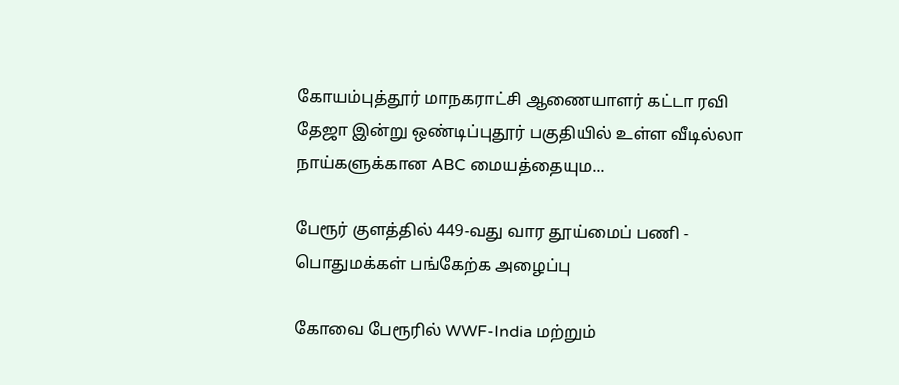கோயம்புத்தூர் மாநகராட்சி ஆணையாளர் கட்டா ரவி தேஜா இன்று ஒண்டிப்புதூர் பகுதியில் உள்ள வீடில்லா நாய்களுக்கான ABC மையத்தையும...

பேரூர் குளத்தில் 449-வது வார தூய்மைப் பணி - பொதுமக்கள் பங்கேற்க அழைப்பு

கோவை பேரூரில் WWF-India மற்றும்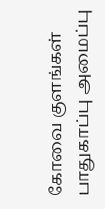கோவை குளங்கள் பாதுகாப்பு அமைப்பு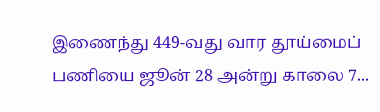இணைந்து 449-வது வார தூய்மைப் பணியை ஜூன் 28 அன்று காலை 7...